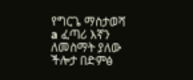የግርጌ ማስታወሻ a ፈጣሪ እኛን ለመስማት ያለው ችሎታ በድምፅ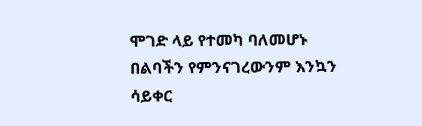ሞገድ ላይ የተመካ ባለመሆኑ በልባችን የምንናገረውንም እንኳን ሳይቀር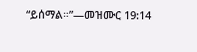“ይሰማል።”—መዝሙር 19:14